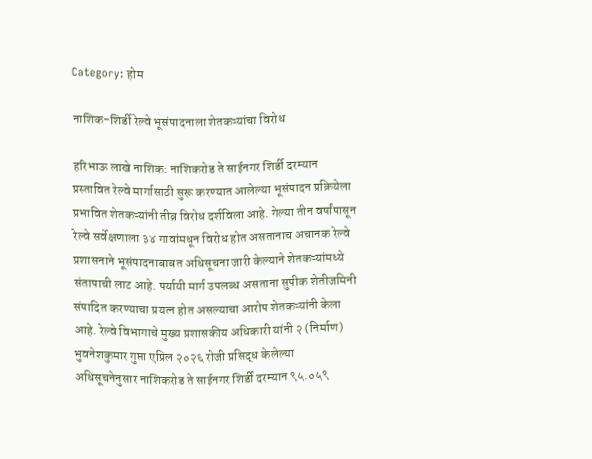Category: होम

नाशिक-शिर्डी रेल्वे भूसंपादनाला शेतकऱ्यांचा विरोध

हरिभाऊ लाखे नाशिक: नाशिकरोड ते साईनगर शिर्डी दरम्यान प्रस्तावित रेल्वे मार्गासाठी सुरू करण्यात आलेल्या भूसंपादन प्रक्रियेला प्रभावित शेतकऱ्यांनी तीव्र विरोध दर्शविला आहे. गेल्या तीन वर्षांपासून रेल्वे सर्वेक्षणाला ३४ गावांमधून विरोध होत असतानाच अचानक रेल्वे प्रशासनाने भूसंपादनाबाबत अधिसूचना जारी केल्याने शेतकऱ्यांमध्ये संतापाची लाट आहे. पर्यायी मार्ग उपलब्ध असताना सुपीक शेतीजमिनी संपादित करण्याचा प्रयत्न होत असल्याचा आरोप शेतकऱ्यांनी केला आहे. रेल्वे विभागाचे मुख्य प्रशासकीय अधिकारी यांनी २ (निर्माण) भुवनेशकुमार गुप्ता एप्रिल २०२६ रोजी प्रसिद्ध केलेल्या अधिसूचनेनुसार नाशिकरोड ते साईनगर शिर्डी दरम्यान ९५.०५९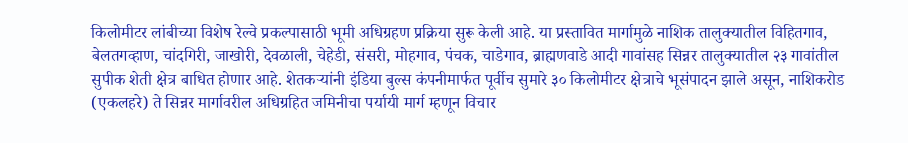किलोमीटर लांबीच्या विशेष रेल्वे प्रकल्पासाठी भूमी अधिग्रहण प्रक्रिया सुरू केली आहे. या प्रस्तावित मार्गामुळे नाशिक तालुक्यातील विहितगाव, बेलतगव्हाण, चांदगिरी, जाखोरी, देवळाली, चेहेडी, संसरी, मोहगाव, पंचक, चाडेगाव, ब्राह्मणवाडे आदी गावांसह सिन्नर तालुक्यातील २३ गावांतील सुपीक शेती क्षेत्र बाधित होणार आहे. शेतकऱ्यांनी इंडिया बुल्स कंपनीमार्फत पूर्वीच सुमारे ३० किलोमीटर क्षेत्राचे भूसंपादन झाले असून, नाशिकरोड (एकलहरे) ते सिन्नर मार्गावरील अधिग्रहित जमिनीचा पर्यायी मार्ग म्हणून विचार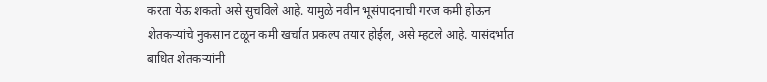करता येऊ शकतो असे सुचविले आहे. यामुळे नवीन भूसंपादनाची गरज कमी होऊन शेतकऱ्यांचे नुकसान टळून कमी खर्चात प्रकल्प तयार होईल, असे म्हटले आहे. यासंदर्भात बाधित शेतकऱ्यांनी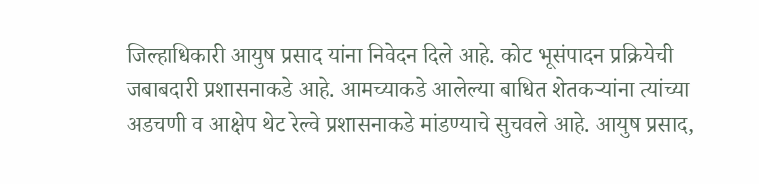जिल्हाधिकारी आयुष प्रसाद यांना निवेदन दिले आहे. कोट भूसंपादन प्रक्रियेची जबाबदारी प्रशासनाकडे आहे. आमच्याकडे आलेल्या बाधित शेतकऱ्यांना त्यांच्या अडचणी व आक्षेप थेट रेल्वे प्रशासनाकडे मांडण्याचे सुचवले आहे. आयुष प्रसाद,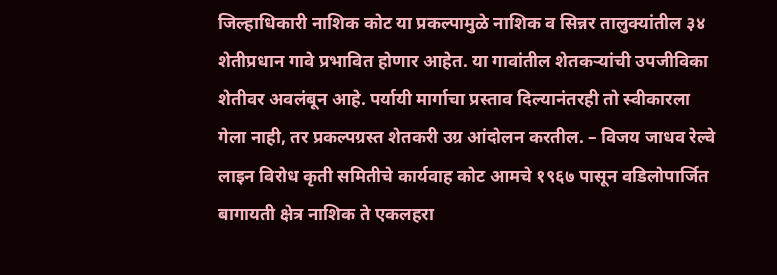जिल्हाधिकारी नाशिक कोट या प्रकल्पामुळे नाशिक व सिन्नर तालुक्यांतील ३४ शेतीप्रधान गावे प्रभावित होणार आहेत. या गावांतील शेतकऱ्यांची उपजीविका शेतीवर अवलंबून आहे. पर्यायी मार्गाचा प्रस्ताव दिल्यानंतरही तो स्वीकारला गेला नाही, तर प्रकल्पग्रस्त शेतकरी उग्र आंदोलन करतील. – विजय जाधव रेल्वे लाइन विरोध कृती समितीचे कार्यवाह कोट आमचे १९६७ पासून वडिलोपार्जित बागायती क्षेत्र नाशिक ते एकलहरा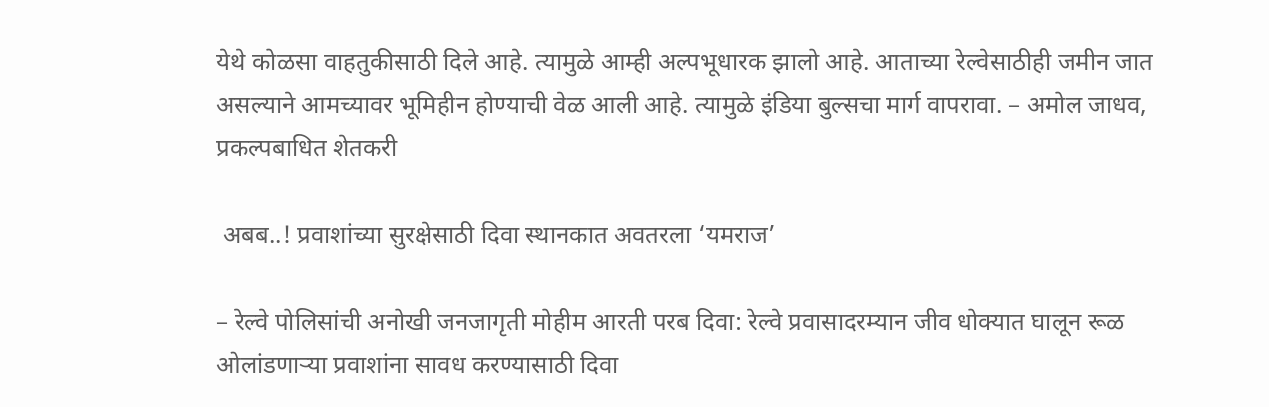येथे कोळसा वाहतुकीसाठी दिले आहे. त्यामुळे आम्ही अल्पभूधारक झालो आहे. आताच्या रेल्वेसाठीही जमीन जात असल्याने आमच्यावर भूमिहीन होण्याची वेळ आली आहे. त्यामुळे इंडिया बुल्सचा मार्ग वापरावा. – अमोल जाधव, प्रकल्पबाधित शेतकरी

 अबब..! प्रवाशांच्या सुरक्षेसाठी दिवा स्थानकात अवतरला ‘यमराज’

– रेल्वे पोलिसांची अनोखी जनजागृती मोहीम आरती परब दिवा: रेल्वे प्रवासादरम्यान जीव धोक्यात घालून रूळ ओलांडणाऱ्या प्रवाशांना सावध करण्यासाठी दिवा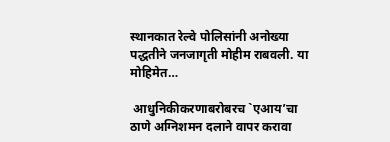स्थानकात रेल्वे पोलिसांनी अनोख्या पद्धतीने जनजागृती मोहीम राबवली. या मोहिमेत…

 आधुनिकीकरणाबरोबरच `एआय’चा ठाणे अग्निशमन दलाने वापर करावा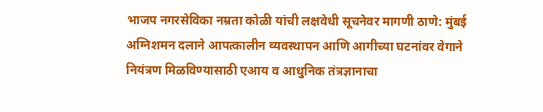भाजप नगरसेविका नम्रता कोळी यांची लक्षवेधी सूचनेवर मागणी ठाणे: मुंबई अग्निशमन दलाने आपत्कालीन व्यवस्थापन आणि आगीच्या घटनांवर वेगाने नियंत्रण मिळविण्यासाठी एआय व आधुनिक तंत्रज्ञानाचा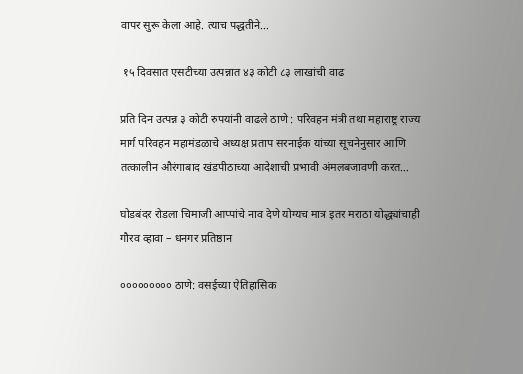वापर सुरू केला आहे. त्याच पद्धतीने…

 १५ दिवसात एसटीच्या उत्पन्नात ४३ कोटी ८३ लाखांची वाढ

प्रति दिन उत्पन्न ३ कोटी रुपयांनी वाढले ठाणे : परिवहन मंत्री तथा महाराष्ट्र राज्य मार्ग परिवहन महामंडळाचे अध्यक्ष प्रताप सरनाईक यांच्या सूचनेनुसार आणि तत्कालीन औरंगाबाद खंडपीठाच्या आदेशाची प्रभावी अंमलबजावणी करत…

घोडबंदर रोडला चिमाजी आप्पांचे नाव देणे योग्यच मात्र इतर मराठा योद्ध्यांचाही गौरव व्हावा – धनगर प्रतिष्ठान

००००००००० ठाणे: वसईच्या ऐतिहासिक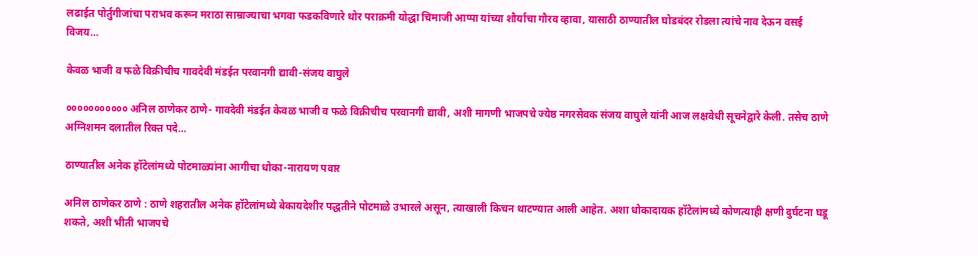लढाईत पोर्तुगीजांचा पराभव करून मराठा साम्राज्याचा भगवा फडकविणारे थोर पराक्रमी योद्धा चिमाजी आप्पा यांच्या शौर्याचा गौरव व्हावा, यासाठी ठाण्यातील घोडबंदर रोडला त्यांचे नाव देऊन वसई विजय…

केवळ भाजी व फळे विक्रीचीच गावदेवी मंडईत परवानगी द्यावी-संजय वाघुले

००००००००००० अनिल ठाणेकर ठाणे- गावदेवी मंडईत केवळ भाजी व फळे विक्रीचीच परवानगी द्यावी, अशी मागणी भाजपचे ज्येष्ठ नगरसेवक संजय वाघुले यांनी आज लक्षवेधी सूचनेद्वारे केली. तसेच ठाणे अग्निशमन दलातील रिक्त पदे…

ठाण्यातील अनेक हॉटेलांमध्ये पोटमाळ्यांना आगीचा धोका-नारायण पवार

अनिल ठाणेकर ठाणे : ठाणे शहरातील अनेक हॉटेलांमध्ये बेकायदेशीर पद्धतीने पोटमाळे उभारले असून, त्याखाली किचन थाटण्यात आली आहेत. अशा धोकादायक हॉटेलांमध्ये कोणत्याही क्षणी दुर्घटना घडू शकते, अशी भीती भाजपचे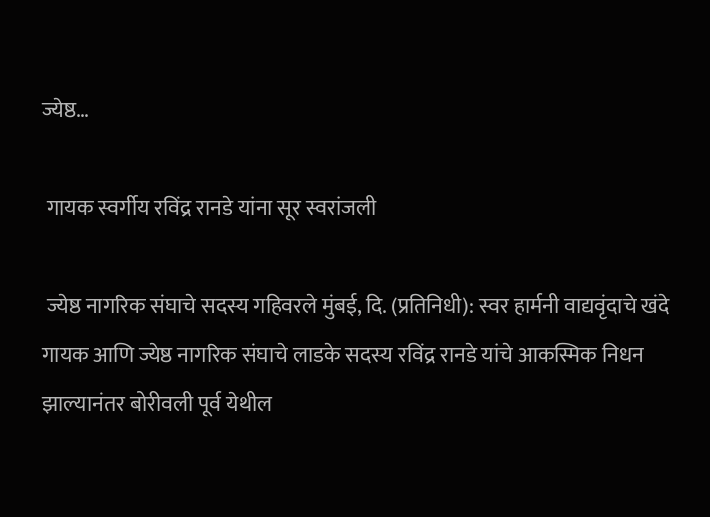ज्येष्ठ…

 गायक स्वर्गीय रविंद्र रानडे यांना सूर स्वरांजली

 ज्येष्ठ नागरिक संघाचे सदस्य गहिवरले मुंबई, दि. (प्रतिनिधी): स्वर हार्मनी वाद्यवृंदाचे खंदे गायक आणि ज्येष्ठ नागरिक संघाचे लाडके सदस्य रविंद्र रानडे यांचे आकस्मिक निधन झाल्यानंतर बोरीवली पूर्व येथील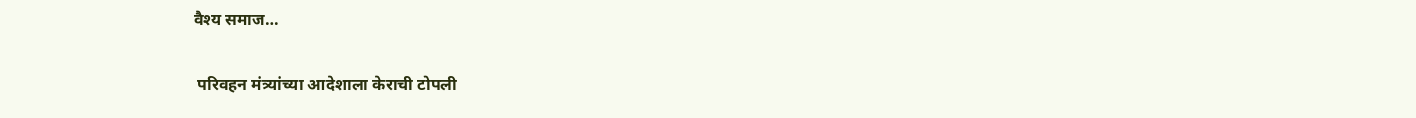वैश्य समाज…

 परिवहन मंत्र्यांच्या आदेशाला केराची टोपली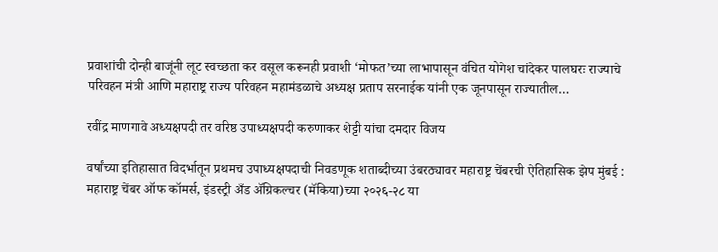प्रवाशांची दोन्ही बाजूंनी लूट स्वच्छता कर वसूल करूनही प्रवाशी ‘मोफत’च्या लाभापासून वंचित योगेश चांदेकर पालघरः राज्याचे परिवहन मंत्री आणि महाराष्ट्र राज्य परिवहन महामंडळाचे अध्यक्ष प्रताप सरनाईक यांनी एक जूनपासून राज्यातील…

रवींद्र माणगावे अध्यक्षपदी तर वरिष्ठ उपाध्यक्षपदी करुणाकर शेट्टी यांचा दमदार विजय

वर्षांच्या इतिहासात विदर्भातून प्रथमच उपाध्यक्षपदाची निवडणूक शताब्दीच्या उंबरठ्यावर महाराष्ट्र चेंबरची ऐतिहासिक झेप मुंबई : महाराष्ट्र चेंबर ऑफ कॉमर्स, इंडस्ट्री अँड ॲग्रिकल्चर (मॅकिया)च्या २०२६-२८ या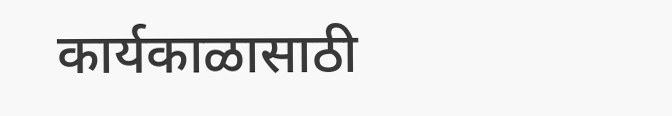कार्यकाळासाठी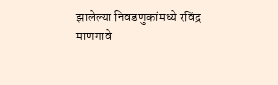झालेल्या निवडणुकांमध्ये रविंद्र माणगावे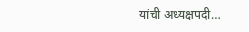यांची अध्यक्षपदी…